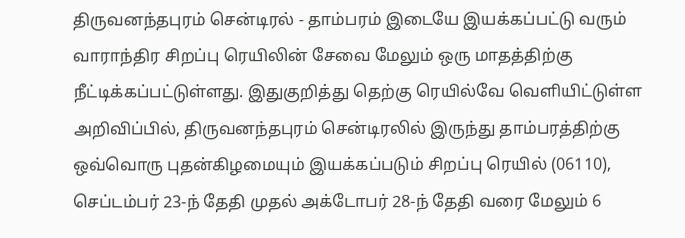திருவனந்தபுரம் சென்டிரல் - தாம்பரம் இடையே இயக்கப்பட்டு வரும் வாராந்திர சிறப்பு ரெயிலின் சேவை மேலும் ஒரு மாதத்திற்கு நீட்டிக்கப்பட்டுள்ளது. இதுகுறித்து தெற்கு ரெயில்வே வெளியிட்டுள்ள அறிவிப்பில், திருவனந்தபுரம் சென்டிரலில் இருந்து தாம்பரத்திற்கு ஒவ்வொரு புதன்கிழமையும் இயக்கப்படும் சிறப்பு ரெயில் (06110), செப்டம்பர் 23-ந் தேதி முதல் அக்டோபர் 28-ந் தேதி வரை மேலும் 6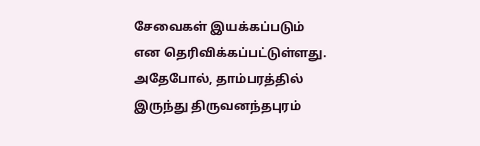சேவைகள் இயக்கப்படும் என தெரிவிக்கப்பட்டுள்ளது. அதேபோல், தாம்பரத்தில் இருந்து திருவனந்தபுரம்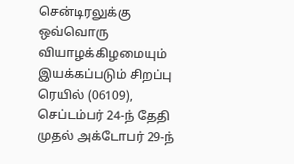சென்டிரலுக்கு ஒவ்வொரு வியாழக்கிழமையும் இயக்கப்படும் சிறப்பு ரெயில் (06109), செப்டம்பர் 24-ந் தேதி முதல் அக்டோபர் 29-ந்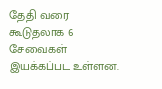தேதி வரை கூடுதலாக 6 சேவைகள் இயக்கப்பட உள்ளன.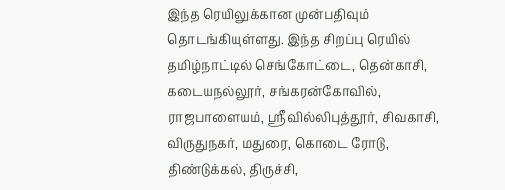இந்த ரெயிலுக்கான முன்பதிவும் தொடங்கியுள்ளது. இந்த சிறப்பு ரெயில் தமிழ்நாட்டில் செங்கோட்டை, தென்காசி, கடையநல்லூர், சங்கரன்கோவில், ராஜபாளையம், ஸ்ரீவில்லிபுத்தூர், சிவகாசி, விருதுநகர், மதுரை, கொடை ரோடு, திண்டுக்கல், திருச்சி,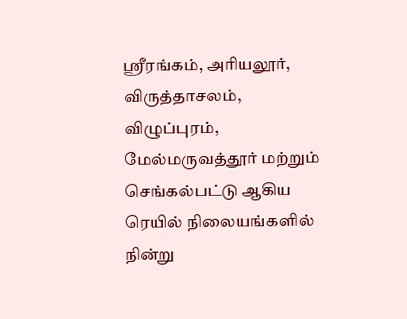ஸ்ரீரங்கம், அரியலூர், விருத்தாசலம், விழுப்புரம், மேல்மருவத்தூர் மற்றும் செங்கல்பட்டு ஆகிய ரெயில் நிலையங்களில் நின்று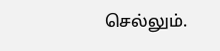செல்லும்.